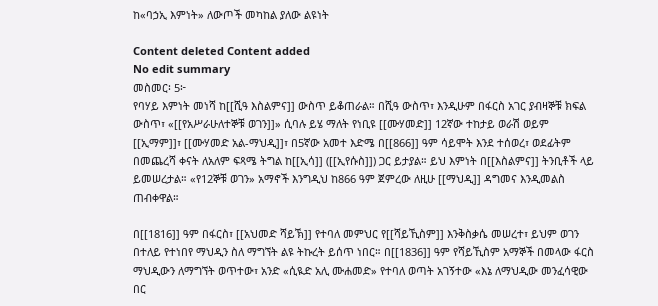ከ«ባኃኢ እምነት» ለውጦች መካከል ያለው ልዩነት

Content deleted Content added
No edit summary
መስመር፡ 5፦
የባሃይ እምነት መነሻ ከ[[ሺዓ እስልምና]] ውስጥ ይቆጠራል። በሺዓ ውስጥ፣ እንዲሁም በፋርስ አገር ያብዛኞቹ ክፍል ውስጥ፣ «[[የአሥራሁለተኞቹ ወገን]]» ሲባሉ ይሄ ማለት የነቢዩ [[ሙሃመድ]] 12ኛው ተከታይ ወራሽ ወይም [[ኢማም]]፣ [[ሙሃመድ አል-ማህዲ]]፣ በ5ኛው አመተ እድሜ በ[[866]] ዓም ሳይሞት እንደ ተሰወረ፣ ወደፊትም በመጨረሻ ቀናት ለአለም ፍጻሜ ትግል ከ[[ኢሳ]] ([[ኢየሱስ]]) ጋር ይታያል። ይህ እምነት በ[[እስልምና]] ትንቢቶች ላይ ይመሠረታል። «የ12ኞቹ ወገን» አማኖች እንግዲህ ከ866 ዓም ጀምረው ለዚሁ [[ማህዲ]] ዳግመና እንዲመልስ ጠብቀዋል።

በ[[1816]] ዓም በፋርስ፣ [[አህመድ ሻይኽ]] የተባለ መምህር የ[[ሻይኺስም]] እንቅስቃሴ መሠረተ፣ ይህም ወገን በተለይ የተነበየ ማህዲን ስለ ማግኘት ልዩ ትኩረት ይሰጥ ነበር። በ[[1836]] ዓም የሻይኺስም አማኞች በመላው ፋርስ ማህዲውን ለማግኘት ወጥተው፣ አንድ «ሲዪድ አሊ ሙሐመድ» የተባለ ወጣት አገኝተው «እኔ ለማህዲው መንፈሳዊው በር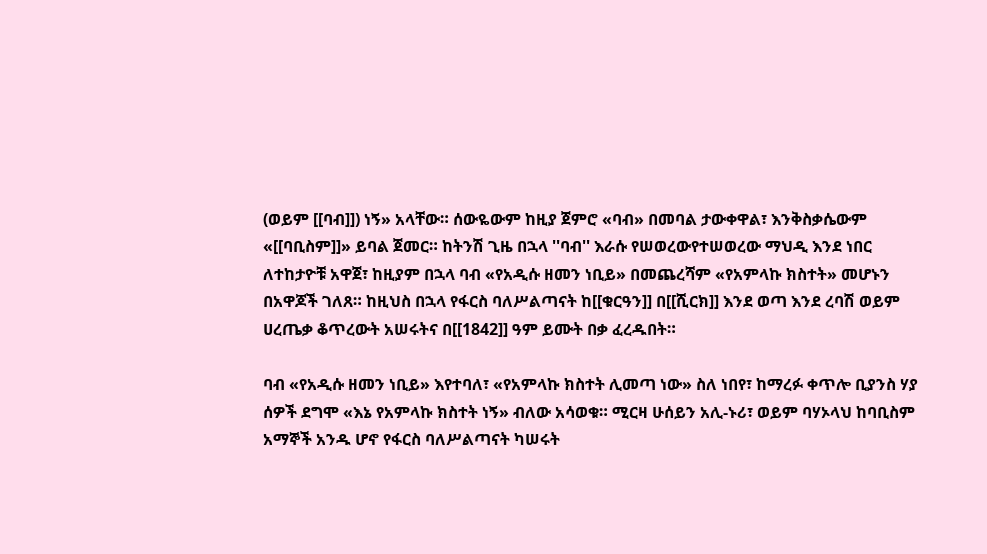(ወይም [[ባብ]]) ነኝ» አላቸው። ሰውዬውም ከዚያ ጀምሮ «ባብ» በመባል ታውቀዋል፣ እንቅስቃሴውም «[[ባቢስም]]» ይባል ጀመር። ከትንሽ ጊዜ በኋላ ''ባብ'' እራሱ የሠወረውየተሠወረው ማህዲ እንደ ነበር ለተከታዮቹ አዋጀ፣ ከዚያም በኋላ ባብ «የአዲሱ ዘመን ነቢይ» በመጨረሻም «የአምላኩ ክስተት» መሆኑን በአዋጆች ገለጸ። ከዚህስ በኋላ የፋርስ ባለሥልጣናት ከ[[ቁርዓን]] በ[[ሺርክ]] እንደ ወጣ እንደ ረባሽ ወይም ሀረጤቃ ቆጥረውት አሠሩትና በ[[1842]] ዓም ይሙት በቃ ፈረዱበት።

ባብ «የአዲሱ ዘመን ነቢይ» እየተባለ፣ «የአምላኩ ክስተት ሊመጣ ነው» ስለ ነበየ፣ ከማረፉ ቀጥሎ ቢያንስ ሃያ ሰዎች ደግሞ «እኔ የአምላኩ ክስተት ነኝ» ብለው አሳወቁ። ሚርዛ ሁሰይን አሊ-ኑሪ፣ ወይም ባሃኦላህ ከባቢስም አማኞች አንዱ ሆኖ የፋርስ ባለሥልጣናት ካሠሩት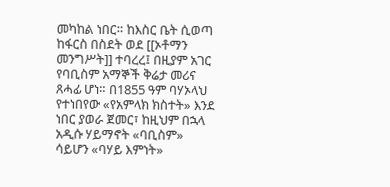መካከል ነበር። ከእስር ቤት ሲወጣ ከፋርስ በስደት ወደ [[ኦቶማን መንግሥት]] ተባረረ፤ በዚያም አገር የባቢስም አማኞች ቅሬታ መሪና ጸሓፊ ሆነ። በ1855 ዓም ባሃኦላህ የተነበየው «የአምላክ ክስተት» እንደ ነበር ያወራ ጀመር፣ ከዚህም በኋላ አዲሱ ሃይማኖት «ባቢስም» ሳይሆን «ባሃይ እምነት»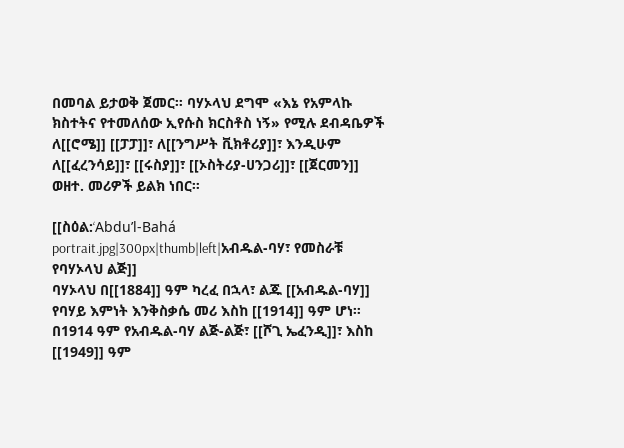በመባል ይታወቅ ጀመር። ባሃኦላህ ደግሞ «እኔ የአምላኩ ክስተትና የተመለሰው ኢየሱስ ክርስቶስ ነኝ» የሚሉ ደብዳቤዎች ለ[[ሮሜ]] [[ፓፓ]]፣ ለ[[ንግሥት ቪክቶሪያ]]፣ እንዲሁም ለ[[ፈረንሳይ]]፣ [[ሩስያ]]፣ [[ኦስትሪያ-ሀንጋሪ]]፣ [[ጀርመን]] ወዘተ. መሪዎች ይልክ ነበር።

[[ስዕል:‘Abdu’l-Bahá portrait.jpg|300px|thumb|left|አብዱል-ባሃ፣ የመስራቹ የባሃኦላህ ልጅ]]
ባሃኦላህ በ[[1884]] ዓም ካረፈ በኋላ፣ ልጁ [[አብዱል-ባሃ]] የባሃይ እምነት እንቅስቃሴ መሪ እስከ [[1914]] ዓም ሆነ። በ1914 ዓም የአብዱል-ባሃ ልጅ-ልጅ፣ [[ሾጊ ኤፈንዲ]]፣ እስከ [[1949]] ዓም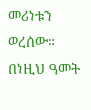መሪነቱን ወረሰው። በነዚህ ዓመት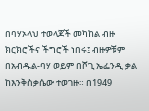በባሃኦላህ ተወላጆች መካከል ብዙ ክርክሮችና ችግሮች ነበሩ፤ ብዙዎቹም በአብዱል-ባሃ ወይም በሾጊ ኤፌንዲ ቃል ከእንቅስቃሴው ተወገዙ። በ1949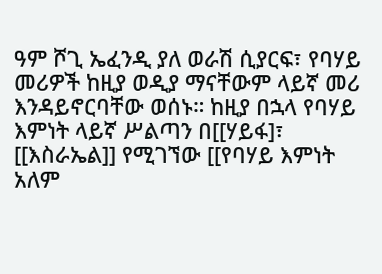ዓም ሾጊ ኤፈንዲ ያለ ወራሽ ሲያርፍ፣ የባሃይ መሪዎች ከዚያ ወዲያ ማናቸውም ላይኛ መሪ እንዳይኖርባቸው ወሰኑ። ከዚያ በኋላ የባሃይ እምነት ላይኛ ሥልጣን በ[[ሃይፋ]፣ [[እስራኤል]] የሚገኘው [[የባሃይ እምነት አለም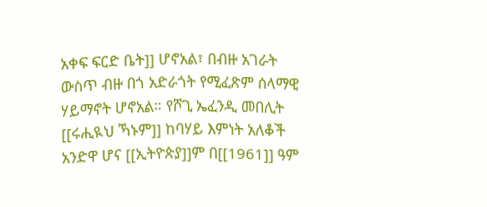አቀፍ ፍርድ ቤት]] ሆኖአል፣ በብዙ አገራት ውስጥ ብዙ በጎ አድራጎት የሚፈጽም ሰላማዊ ሃይማኖት ሆኖአል። የሾጊ ኤፈንዲ መበሊት [[ሩሒዪህ ኻኑም]] ከባሃይ እምነት አለቆች አንድዋ ሆና [[ኢትዮጵያ]]ም በ[[1961]] ዓም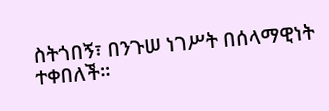ስትጎበኝ፣ በንጉሠ ነገሥት በሰላማዊነት ተቀበለች።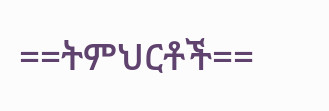==ትምህርቶች==